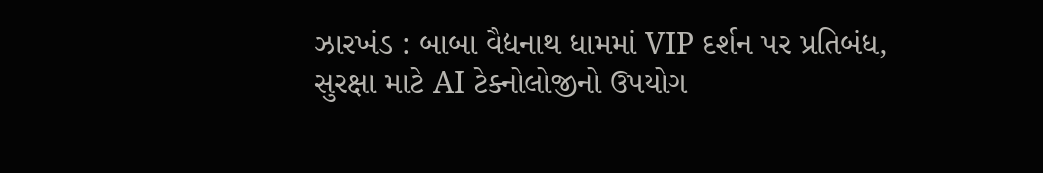ઝારખંડ : બાબા વૈદ્યનાથ ધામમાં VIP દર્શન પર પ્રતિબંધ, સુરક્ષા માટે AI ટેક્નોલોજીનો ઉપયોગ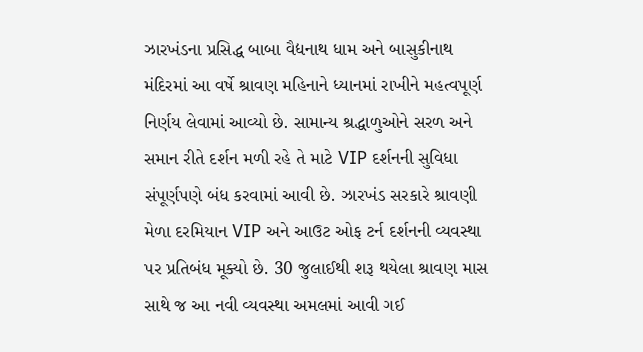ઝારખંડના પ્રસિદ્ધ બાબા વૈદ્યનાથ ધામ અને બાસુકીનાથ મંદિરમાં આ વર્ષે શ્રાવણ મહિનાને ધ્યાનમાં રાખીને મહત્વપૂર્ણ નિર્ણય લેવામાં આવ્યો છે. સામાન્ય શ્રદ્ધાળુઓને સરળ અને સમાન રીતે દર્શન મળી રહે તે માટે VIP દર્શનની સુવિધા સંપૂર્ણપણે બંધ કરવામાં આવી છે. ઝારખંડ સરકારે શ્રાવણી મેળા દરમિયાન VIP અને આઉટ ઓફ ટર્ન દર્શનની વ્યવસ્થા પર પ્રતિબંધ મૂક્યો છે. 30 જુલાઈથી શરૂ થયેલા શ્રાવણ માસ સાથે જ આ નવી વ્યવસ્થા અમલમાં આવી ગઈ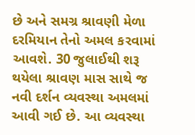છે અને સમગ્ર શ્રાવણી મેળા દરમિયાન તેનો અમલ કરવામાં આવશે. 30 જુલાઈથી શરૂ થયેલા શ્રાવણ માસ સાથે જ નવી દર્શન વ્યવસ્થા અમલમાં આવી ગઈ છે. આ વ્યવસ્થા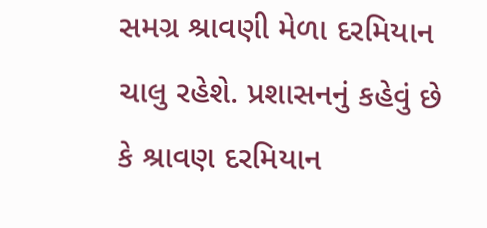સમગ્ર શ્રાવણી મેળા દરમિયાન ચાલુ રહેશે. પ્રશાસનનું કહેવું છે કે શ્રાવણ દરમિયાન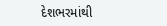દેશભરમાંથી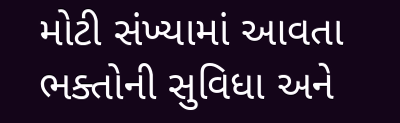મોટી સંખ્યામાં આવતા ભક્તોની સુવિધા અને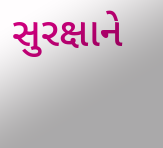સુરક્ષાને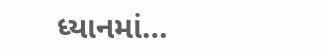ધ્યાનમાં…